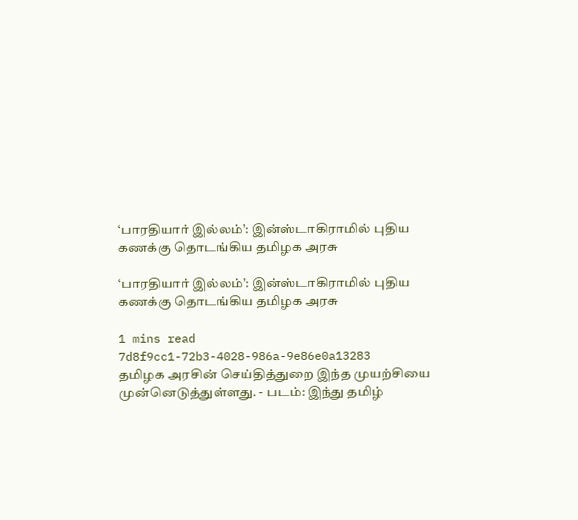‘பாரதியார் இல்லம்’: இன்ஸ்டாகிராமில் புதிய கணக்கு தொடங்கிய தமிழக அரசு

‘பாரதியார் இல்லம்’: இன்ஸ்டாகிராமில் புதிய கணக்கு தொடங்கிய தமிழக அரசு

1 mins read
7d8f9cc1-72b3-4028-986a-9e86e0a13283
தமிழக அரசின் செய்தித்துறை இந்த முயற்சியை முன்னெடுத்துள்ளது. - படம்: இந்து தமிழ்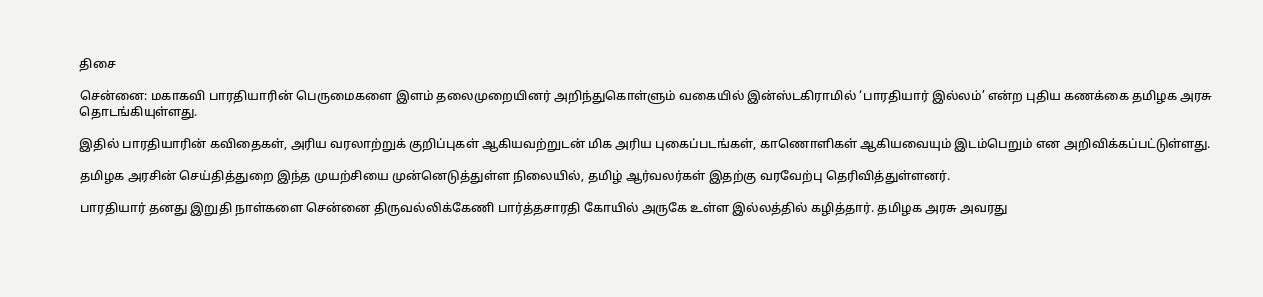திசை

சென்னை: மகாகவி பாரதியாரின் பெருமைகளை இளம் தலைமுறையினர் அறிந்துகொள்ளும் வகையில் இன்ஸ்டகிராமில் ‘பாரதியார் இல்லம்’ என்ற புதிய கணக்கை தமிழக அரசு தொடங்கியுள்ளது.

இதில் பாரதியாரின் கவிதைகள், அரிய வரலாற்றுக் குறிப்புகள் ஆகியவற்றுடன் மிக அரிய புகைப்படங்கள், காணொளிகள் ஆகியவையும் இடம்பெறும் என அறிவிக்கப்பட்டுள்ளது.

தமிழக அரசின் செய்தித்துறை இந்த முயற்சியை முன்னெடுத்துள்ள நிலையில், தமிழ் ஆர்வலர்கள் இதற்கு வரவேற்பு தெரிவித்துள்ளனர்.

பாரதியார் தனது இறுதி நாள்களை சென்னை திருவல்லிக்கேணி பார்த்தசாரதி கோயில் அருகே உள்ள இல்லத்தில் கழித்தார். தமிழக அரசு அவரது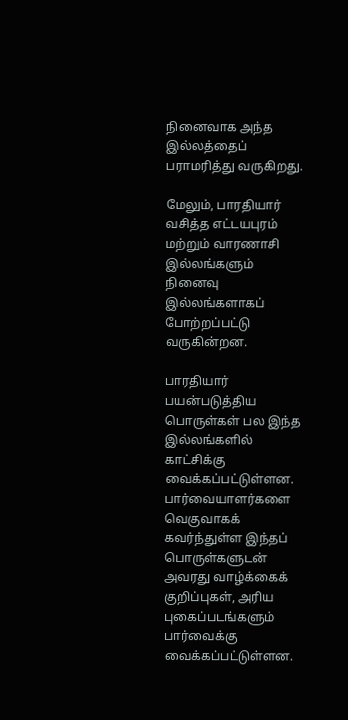நினைவாக அந்த இல்லத்தைப் பராமரித்து வருகிறது.

மேலும், பாரதியார் வசித்த எட்டயபுரம் மற்றும் வாரணாசி இல்லங்களும் நினைவு இல்லங்களாகப் போற்றப்பட்டு வருகின்றன.

பாரதியார் பயன்படுத்திய பொருள்கள் பல இந்த இல்லங்களில் காட்சிக்கு வைக்கப்பட்டுள்ளன. பார்வையாளர்களை வெகுவாகக் கவர்ந்துள்ள இந்தப் பொருள்களுடன் அவரது வாழ்க்கைக் குறிப்புகள், அரிய புகைப்படங்களும் பார்வைக்கு வைக்கப்பட்டுள்ளன.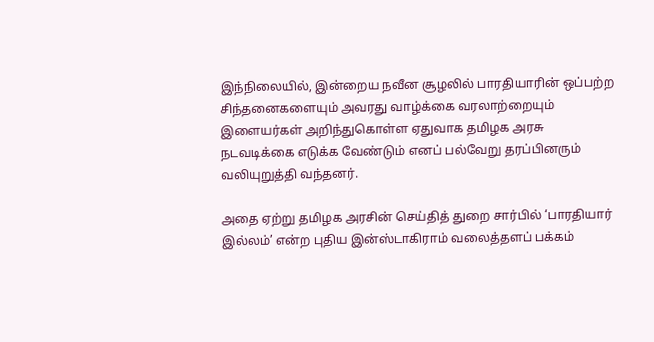இந்நிலையில், இன்றைய நவீன சூழலில் பாரதியாரின் ஒப்பற்ற சிந்தனைகளையும் அவரது வாழ்க்கை வரலாற்றையும் இளையர்கள் அறிந்துகொள்ள ஏதுவாக தமிழக அரசு நடவடிக்கை எடுக்க வேண்டும் எனப் பல்வேறு தரப்பினரும் வலியுறுத்தி வந்தனர்.

அதை ஏற்று தமிழக அரசின் செய்தித் துறை சார்பில் ‘பாரதியார் இல்லம்’ என்ற புதிய இன்ஸ்டாகிராம் வலைத்தளப் பக்கம்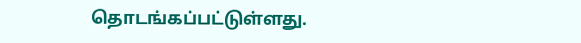தொடங்கப்பட்டுள்ளது.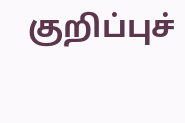குறிப்புச்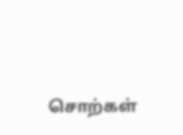சொற்கள்